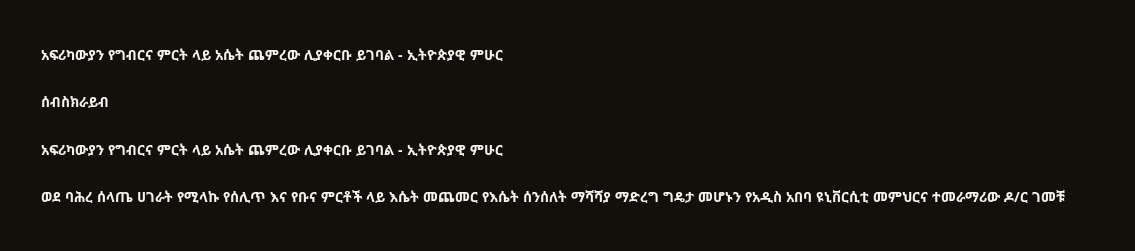አፍሪካውያን የግብርና ምርት ላይ አሴት ጨምረው ሊያቀርቡ ይገባል - ኢትዮጵያዊ ምሁር

ሰብስክራይብ

አፍሪካውያን የግብርና ምርት ላይ አሴት ጨምረው ሊያቀርቡ ይገባል - ኢትዮጵያዊ ምሁር

ወደ ባሕረ ሰላጤ ሀገራት የሚላኩ የሰሊጥ እና የቡና ምርቶች ላይ እሴት መጨመር የእሴት ሰንሰለት ማሻሻያ ማድረግ ግዴታ መሆኑን የአዲስ አበባ ዩኒቨርሲቲ መምህርና ተመራማሪው ዶ/ር ገመቹ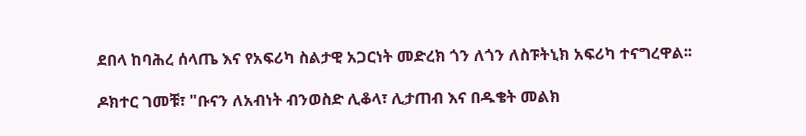ደበላ ከባሕረ ሰላጤ እና የአፍሪካ ስልታዊ አጋርነት መድረክ ጎን ለጎን ለስፑትኒክ አፍሪካ ተናግረዋል፡፡

ዶክተር ገመቹ፣ "ቡናን ለአብነት ብንወስድ ሊቆላ፣ ሊታጠብ እና በዱቄት መልክ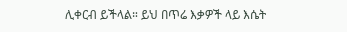ሊቀርብ ይችላል። ይህ በጥሬ እቃዎች ላይ እሴት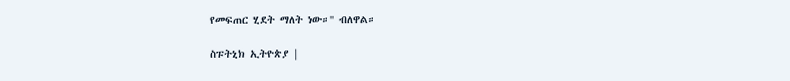የመፍጠር ሂደት ማለት ነው።'' ብለዋል።

ስፑትኒክ ኢትዮጵያ |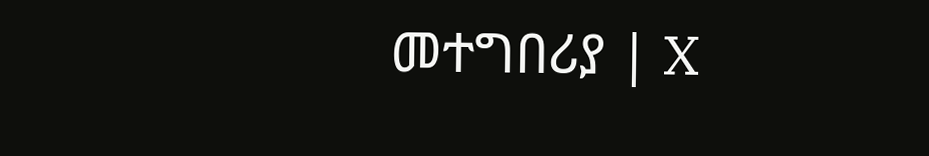መተግበሪያ | X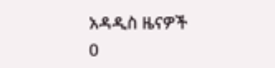አዳዲስ ዜናዎች
0